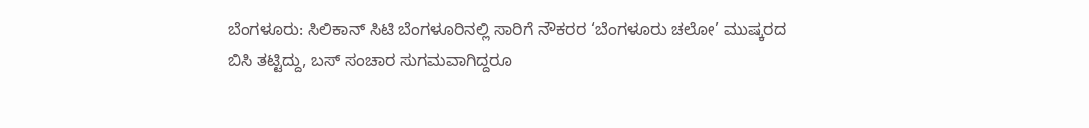ಬೆಂಗಳೂರು: ಸಿಲಿಕಾನ್ ಸಿಟಿ ಬೆಂಗಳೂರಿನಲ್ಲಿ ಸಾರಿಗೆ ನೌಕರರ ‘ಬೆಂಗಳೂರು ಚಲೋ’ ಮುಷ್ಕರದ ಬಿಸಿ ತಟ್ಟಿದ್ದು, ಬಸ್ ಸಂಚಾರ ಸುಗಮವಾಗಿದ್ದರೂ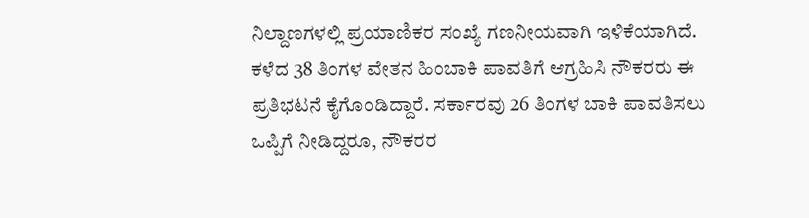ನಿಲ್ದಾಣಗಳಲ್ಲಿ ಪ್ರಯಾಣಿಕರ ಸಂಖ್ಯೆ ಗಣನೀಯವಾಗಿ ಇಳಿಕೆಯಾಗಿದೆ. ಕಳೆದ 38 ತಿಂಗಳ ವೇತನ ಹಿಂಬಾಕಿ ಪಾವತಿಗೆ ಆಗ್ರಹಿಸಿ ನೌಕರರು ಈ ಪ್ರತಿಭಟನೆ ಕೈಗೊಂಡಿದ್ದಾರೆ. ಸರ್ಕಾರವು 26 ತಿಂಗಳ ಬಾಕಿ ಪಾವತಿಸಲು ಒಪ್ಪಿಗೆ ನೀಡಿದ್ದರೂ, ನೌಕರರ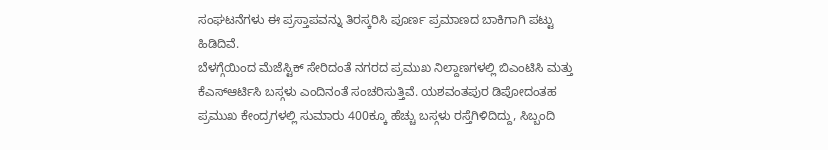ಸಂಘಟನೆಗಳು ಈ ಪ್ರಸ್ತಾಪವನ್ನು ತಿರಸ್ಕರಿಸಿ ಪೂರ್ಣ ಪ್ರಮಾಣದ ಬಾಕಿಗಾಗಿ ಪಟ್ಟು ಹಿಡಿದಿವೆ.
ಬೆಳಗ್ಗೆಯಿಂದ ಮೆಜೆಸ್ಟಿಕ್ ಸೇರಿದಂತೆ ನಗರದ ಪ್ರಮುಖ ನಿಲ್ದಾಣಗಳಲ್ಲಿ ಬಿಎಂಟಿಸಿ ಮತ್ತು ಕೆಎಸ್ಆರ್ಟಿಸಿ ಬಸ್ಗಳು ಎಂದಿನಂತೆ ಸಂಚರಿಸುತ್ತಿವೆ. ಯಶವಂತಪುರ ಡಿಪೋದಂತಹ ಪ್ರಮುಖ ಕೇಂದ್ರಗಳಲ್ಲಿ ಸುಮಾರು 400ಕ್ಕೂ ಹೆಚ್ಚು ಬಸ್ಗಳು ರಸ್ತೆಗಿಳಿದಿದ್ದು, ಸಿಬ್ಬಂದಿ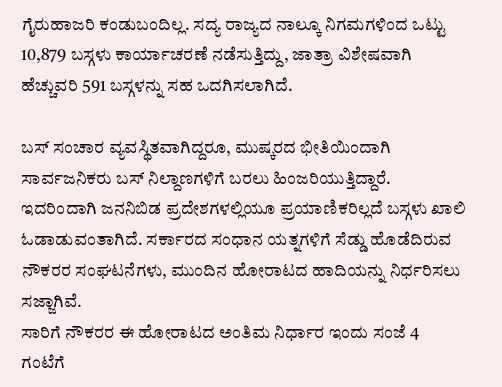ಗೈರುಹಾಜರಿ ಕಂಡುಬಂದಿಲ್ಲ. ಸದ್ಯ ರಾಜ್ಯದ ನಾಲ್ಕೂ ನಿಗಮಗಳಿಂದ ಒಟ್ಟು 10,879 ಬಸ್ಗಳು ಕಾರ್ಯಾಚರಣೆ ನಡೆಸುತ್ತಿದ್ದು, ಜಾತ್ರಾ ವಿಶೇಷವಾಗಿ ಹೆಚ್ಚುವರಿ 591 ಬಸ್ಗಳನ್ನು ಸಹ ಒದಗಿಸಲಾಗಿದೆ.

ಬಸ್ ಸಂಚಾರ ವ್ಯವಸ್ಥಿತವಾಗಿದ್ದರೂ, ಮುಷ್ಕರದ ಭೀತಿಯಿಂದಾಗಿ ಸಾರ್ವಜನಿಕರು ಬಸ್ ನಿಲ್ದಾಣಗಳಿಗೆ ಬರಲು ಹಿಂಜರಿಯುತ್ತಿದ್ದಾರೆ. ಇದರಿಂದಾಗಿ ಜನನಿಬಿಡ ಪ್ರದೇಶಗಳಲ್ಲಿಯೂ ಪ್ರಯಾಣಿಕರಿಲ್ಲದೆ ಬಸ್ಗಳು ಖಾಲಿ ಓಡಾಡುವಂತಾಗಿದೆ. ಸರ್ಕಾರದ ಸಂಧಾನ ಯತ್ನಗಳಿಗೆ ಸೆಡ್ಡು ಹೊಡೆದಿರುವ ನೌಕರರ ಸಂಘಟನೆಗಳು, ಮುಂದಿನ ಹೋರಾಟದ ಹಾದಿಯನ್ನು ನಿರ್ಧರಿಸಲು ಸಜ್ಜಾಗಿವೆ.
ಸಾರಿಗೆ ನೌಕರರ ಈ ಹೋರಾಟದ ಅಂತಿಮ ನಿರ್ಧಾರ ಇಂದು ಸಂಜೆ 4 ಗಂಟೆಗೆ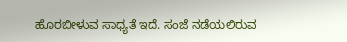ಹೊರಬೀಳುವ ಸಾಧ್ಯತೆ ಇದೆ. ಸಂಜೆ ನಡೆಯಲಿರುವ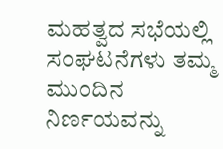ಮಹತ್ವದ ಸಭೆಯಲ್ಲಿ ಸಂಘಟನೆಗಳು ತಮ್ಮ ಮುಂದಿನ ನಿರ್ಣಯವನ್ನು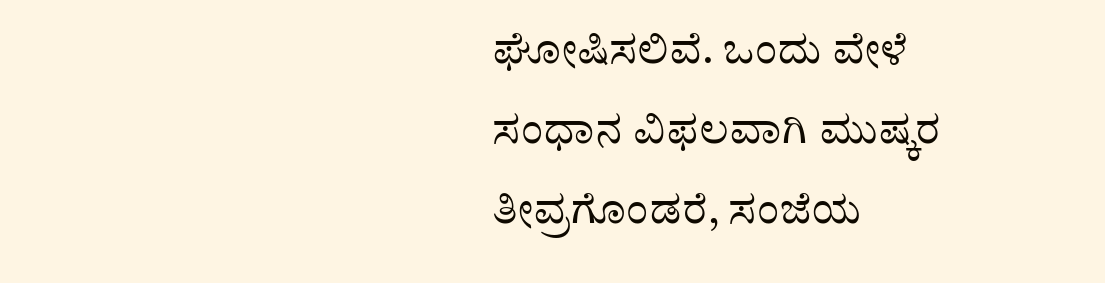ಘೋಷಿಸಲಿವೆ. ಒಂದು ವೇಳೆ ಸಂಧಾನ ವಿಫಲವಾಗಿ ಮುಷ್ಕರ ತೀವ್ರಗೊಂಡರೆ, ಸಂಜೆಯ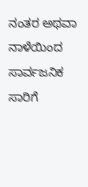ನಂತರ ಅಥವಾ ನಾಳೆಯಿಂದ ಸಾರ್ವಜನಿಕ ಸಾರಿಗೆ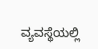ವ್ಯವಸ್ಥೆಯಲ್ಲಿ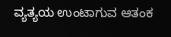ವ್ಯತ್ಯಯ ಉಂಟಾಗುವ ಆತಂಕ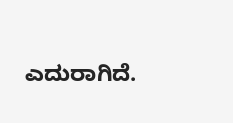ಎದುರಾಗಿದೆ.